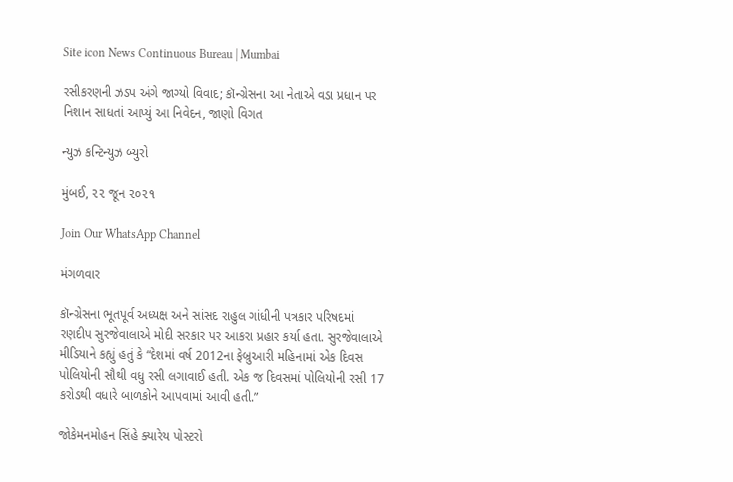Site icon News Continuous Bureau | Mumbai

રસીકરણની ઝડપ અંગે જાગ્યો વિવાદ; કૉન્ગ્રેસના આ નેતાએ વડા પ્રધાન પર નિશાન સાધતાં આપ્યું આ નિવેદન, જાણો વિગત

ન્યુઝ કન્ટિન્યુઝ બ્યુરો

મુંબઈ, ૨૨ જૂન ૨૦૨૧

Join Our WhatsApp Channel

મંગળવાર

કૉન્ગ્રેસના ભૂતપૂર્વ અધ્યક્ષ અને સાંસદ રાહુલ ગાંધીની પત્રકાર પરિષદમાં રણદીપ સુરજેવાલાએ મોદી સરકાર પર આકરા પ્રહાર કર્યા હતા. સુરજેવાલાએ મીડિયાને કહ્યું હતું કે “દેશમાં વર્ષ 2012ના ફેબ્રુઆરી મહિનામાં એક દિવસ પોલિયોની સૌથી વધુ રસી લગાવાઈ હતી. એક જ દિવસમાં પોલિયોની રસી 17 કરોડથી વધારે બાળકોને આપવામાં આવી હતી.”

જોકેમનમોહન સિંહે ક્યારેય પોસ્ટરો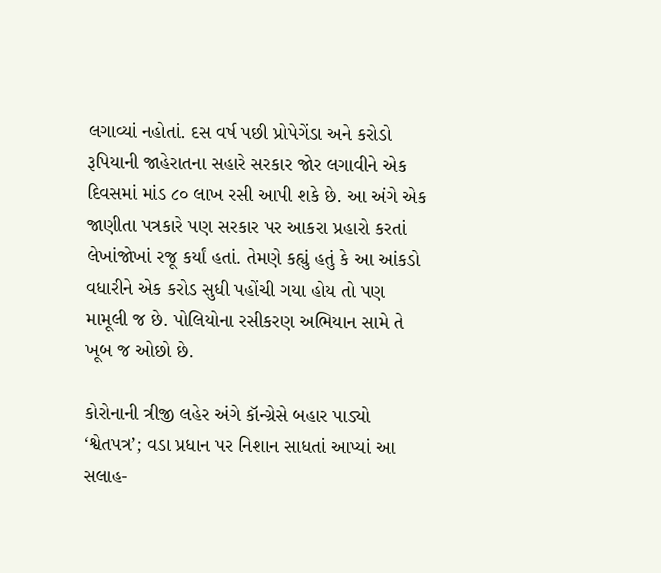લગાવ્યાં નહોતાં. દસ વર્ષ પછી પ્રોપેગેંડા અને કરોડો રૂપિયાની જાહેરાતના સહારે સરકાર જોર લગાવીને એક દિવસમાં માંડ ૮૦ લાખ રસી આપી શકે છે. આ અંગે એક જાણીતા પત્રકારે પણ સરકાર પર આકરા પ્રહારો કરતાં લેખાંજોખાં રજૂ કર્યાં હતાં. તેમણે કહ્યું હતું કે આ આંકડો વધારીને એક કરોડ સુધી પહોંચી ગયા હોય તો પણ મામૂલી જ છે. પોલિયોના રસીકરણ અભિયાન સામે તે ખૂબ જ ઓછો છે.

કોરોનાની ત્રીજી લહેર અંગે કૉન્ગ્રેસે બહાર પાડ્યો ‘શ્વેતપત્ર’; વડા પ્રધાન પર નિશાન સાધતાં આપ્યાં આ સલાહ-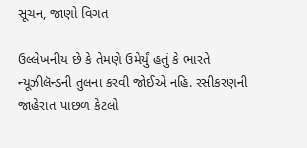સૂચન, જાણો વિગત

ઉલ્લેખનીય છે કે તેમણે ઉમેર્યું હતું કે ભારતે ન્યૂઝીલૅન્ડની તુલના કરવી જોઈએ નહિ. રસીકરણની જાહેરાત પાછળ કેટલો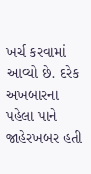ખર્ચ કરવામાં આવ્યો છે. દરેક અખબારના પહેલા પાને જાહેરખબર હતી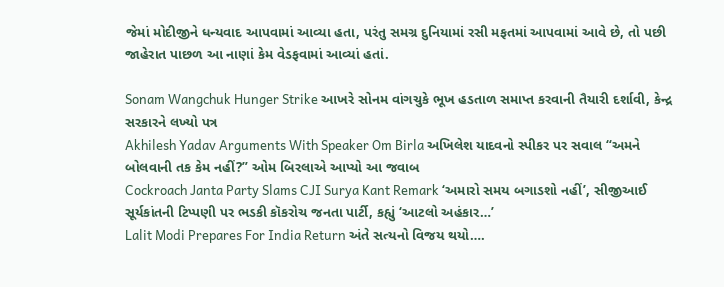જેમાં મોદીજીને ધન્યવાદ આપવામાં આવ્યા હતા, પરંતુ સમગ્ર દુનિયામાં રસી મફતમાં આપવામાં આવે છે, તો પછી જાહેરાત પાછળ આ નાણાં કેમ વેડફવામાં આવ્યાં હતાં.

Sonam Wangchuk Hunger Strike આખરે સોનમ વાંગચુકે ભૂખ હડતાળ સમાપ્ત કરવાની તૈયારી દર્શાવી, કેન્દ્ર સરકારને લખ્યો પત્ર
Akhilesh Yadav Arguments With Speaker Om Birla અખિલેશ યાદવનો સ્પીકર પર સવાલ “અમને બોલવાની તક કેમ નહીં?” ઓમ બિરલાએ આપ્યો આ જવાબ
Cockroach Janta Party Slams CJI Surya Kant Remark ‘અમારો સમય બગાડશો નહીં’, સીજીઆઈ સૂર્યકાંતની ટિપ્પણી પર ભડકી કૉકરોચ જનતા પાર્ટી, કહ્યું ‘આટલો અહંકાર…’
Lalit Modi Prepares For India Return અંતે સત્યનો વિજય થયો….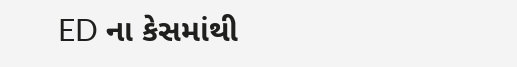ED ના કેસમાંથી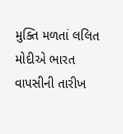મુક્તિ મળતાં લલિત મોદીએ ભારત વાપસીની તારીખ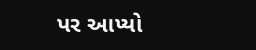પર આપ્યો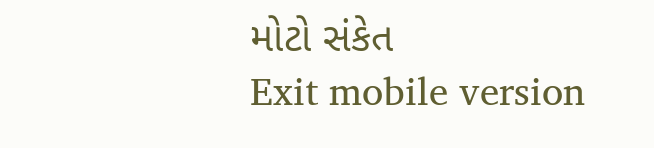મોટો સંકેત
Exit mobile version